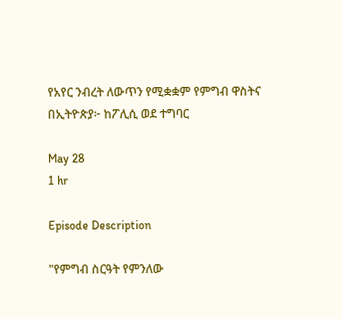የአየር ንብረት ለውጥን የሚቋቋም የምግብ ዋስትና በኢትዮጵያ፦ ከፖሊሲ ወደ ተግባር

May 28
1 hr

Episode Description

"የምግብ ስርዓት የምንለው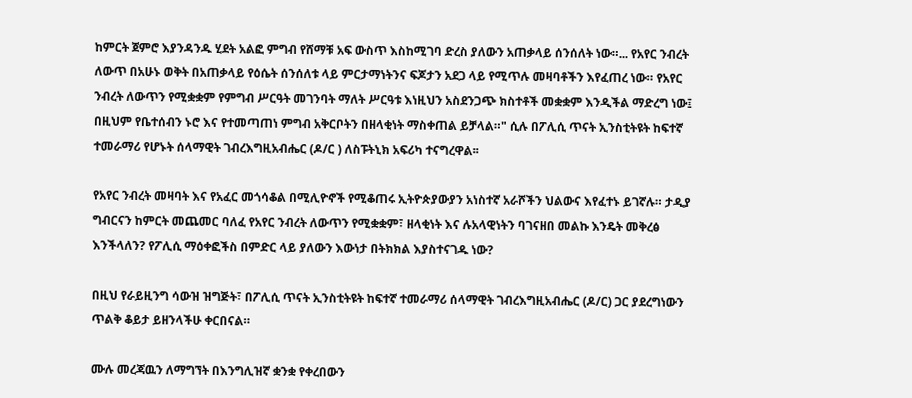ከምርት ጀምሮ እያንዳንዱ ሂደት አልፎ ምግብ የሸማቹ አፍ ውስጥ እስከሚገባ ድረስ ያለውን አጠቃላይ ሰንሰለት ነው።... የአየር ንብረት ለውጥ በአሁኑ ወቅት በአጠቃላይ የዕሴት ሰንሰለቱ ላይ ምርታማነትንና ፍጆታን አደጋ ላይ የሚጥሉ መዛባቶችን እየፈጠረ ነው። የአየር ንብረት ለውጥን የሚቋቋም የምግብ ሥርዓት መገንባት ማለት ሥርዓቱ እነዚህን አስደንጋጭ ክስተቶች መቋቋም እንዲችል ማድረግ ነው፤ በዚህም የቤተሰብን ኑሮ እና የተመጣጠነ ምግብ አቅርቦትን በዘላቂነት ማስቀጠል ይቻላል።" ሲሉ በፖሊሲ ጥናት ኢንስቲትዩት ከፍተኛ ተመራማሪ የሆኑት ሰላማዊት ገብረእግዚአብሔር (ዶ/ር ) ለስፑትኒክ አፍሪካ ተናግረዋል፡፡

የአየር ንብረት መዛባት እና የአፈር መጎሳቆል በሚሊዮኖች የሚቆጠሩ ኢትዮጵያውያን አነስተኛ አራሾችን ህልውና እየፈተኑ ይገኛሉ። ታዲያ ግብርናን ከምርት መጨመር ባለፈ የአየር ንብረት ለውጥን የሚቋቋም፣ ዘላቂነት እና ሉአላዊነትን ባገናዘበ መልኩ እንዴት መቅረፅ እንችላለን? የፖሊሲ ማዕቀፎችስ በምድር ላይ ያለውን እውነታ በትክክል እያስተናገዱ ነው?

በዚህ የራይዚንግ ሳውዝ ዝግጅት፣ በፖሊሲ ጥናት ኢንስቲትዩት ከፍተኛ ተመራማሪ ሰላማዊት ገብረእግዚአብሔር (ዶ/ር) ጋር ያደረግነውን ጥልቅ ቆይታ ይዘንላችሁ ቀርበናል።

ሙሉ መረጃዉን ለማግኘት በእንግሊዝኛ ቋንቋ የቀረበውን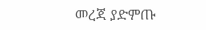መረጃ ያድምጡ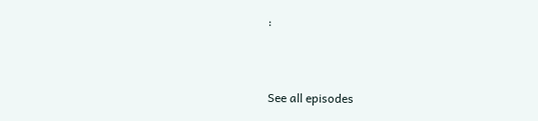፡


See all episodes